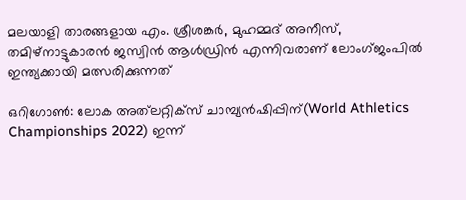മലയാളി താരങ്ങളായ എം. ശ്രീശങ്കർ, മുഹമ്മദ് അനീസ്, തമിഴ്നാട്ടുകാരൻ ജസ്വിൻ ആൾഡ്രിൻ എന്നിവരാണ് ലോംഗ്‌ജംപിൽ ഇന്ത്യക്കായി മത്സരിക്കുന്നത്

ഒറിഗോണ്‍: ലോക അത്‍ലറ്റിക്‌സ് ചാമ്പ്യൻഷിപ്പിന്(World Athletics Championships 2022) ഇന്ന്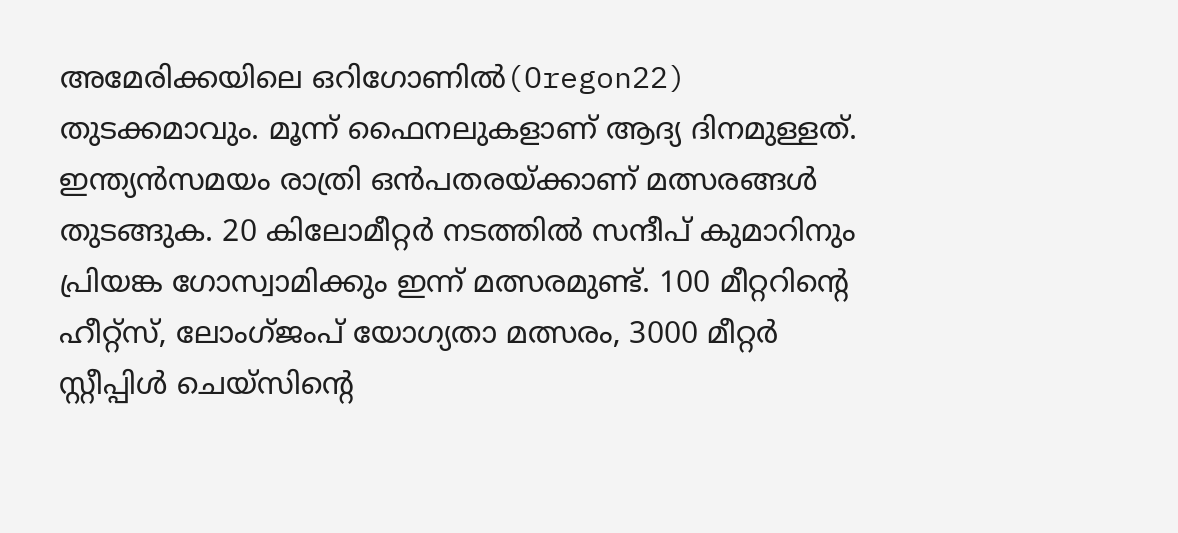അമേരിക്കയിലെ ഒറിഗോണിൽ(Oregon22) തുടക്കമാവും. മൂന്ന് ഫൈനലുകളാണ് ആദ്യ ദിനമുള്ളത്. ഇന്ത്യൻസമയം രാത്രി ഒൻപതരയ്ക്കാണ് മത്സരങ്ങൾ തുടങ്ങുക. 20 കിലോമീറ്റർ നടത്തിൽ സന്ദീപ് കുമാറിനും പ്രിയങ്ക ഗോസ്വാമിക്കും ഇന്ന് മത്സരമുണ്ട്. 100 മീറ്ററിന്‍റെ ഹീറ്റ്സ്, ലോംഗ്‌ജംപ് യോഗ്യതാ മത്സരം, 3000 മീറ്റർ സ്റ്റീപ്പിൾ ചെയ്സിന്‍റെ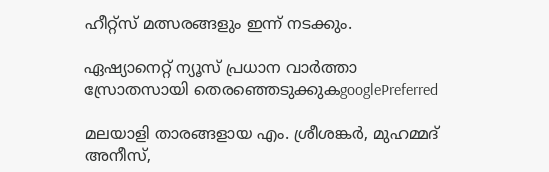ഹീറ്റ്സ് മത്സരങ്ങളും ഇന്ന് നടക്കും.

ഏഷ്യാനെറ്റ് ന്യൂസ് പ്രധാന വാർത്താ സ്രോതസായി തെരഞ്ഞെടുക്കുകgooglePreferred

മലയാളി താരങ്ങളായ എം. ശ്രീശങ്കർ, മുഹമ്മദ് അനീസ്,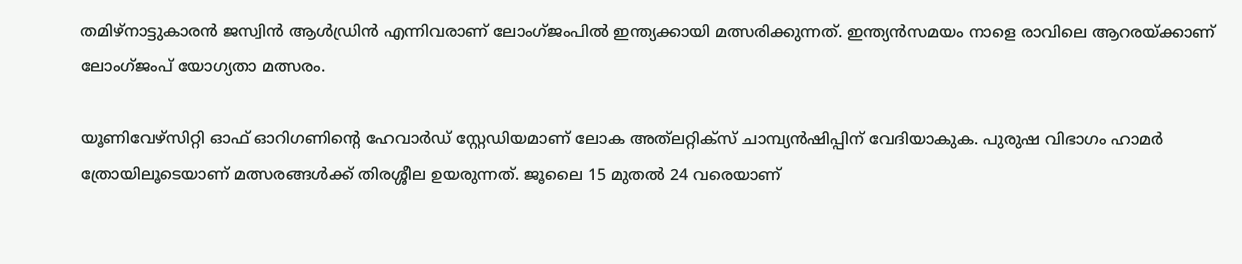തമിഴ്നാട്ടുകാരൻ ജസ്വിൻ ആൾഡ്രിൻ എന്നിവരാണ് ലോംഗ്‌ജംപിൽ ഇന്ത്യക്കായി മത്സരിക്കുന്നത്. ഇന്ത്യൻസമയം നാളെ രാവിലെ ആറരയ്ക്കാണ് ലോംഗ്‌ജംപ് യോഗ്യതാ മത്സരം.

യൂണിവേഴ്സിറ്റി ഓഫ് ഓറിഗണിന്റെ ഹേവാർഡ്‌ സ്റ്റേഡിയമാണ് ലോക അത്‌ലറ്റിക്‌സ് ചാമ്പ്യൻഷിപ്പിന് വേദിയാകുക. പുരുഷ വിഭാഗം ഹാമർ ത്രോയിലൂടെയാണ് മത്സരങ്ങൾക്ക് തിരശ്ശീല ഉയരുന്നത്. ജൂലൈ 15 മുതൽ 24 വരെയാണ്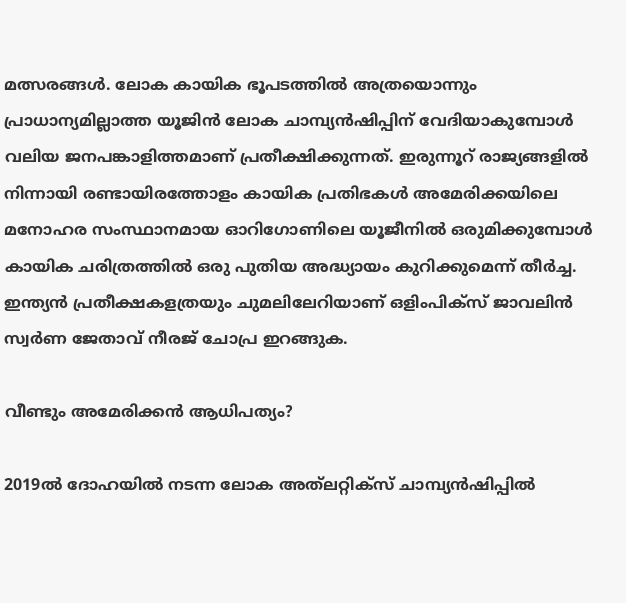മത്സരങ്ങൾ. ലോക കായിക ഭൂപടത്തിൽ അത്രയൊന്നും പ്രാധാന്യമില്ലാത്ത യൂജിൻ ലോക ചാമ്പ്യൻഷിപ്പിന് വേദിയാകുമ്പോൾ വലിയ ജനപങ്കാളിത്തമാണ് പ്രതീക്ഷിക്കുന്നത്. ഇരുന്നൂറ് രാജ്യങ്ങളിൽ നിന്നായി രണ്ടായിരത്തോളം കായിക പ്രതിഭകൾ അമേരിക്കയിലെ മനോഹര സംസ്ഥാനമായ ഓറിഗോണിലെ യൂജീനിൽ ഒരുമിക്കുമ്പോൾ കായിക ചരിത്രത്തിൽ ഒരു പുതിയ അദ്ധ്യായം കുറിക്കുമെന്ന് തീർച്ച. ഇന്ത്യന്‍ പ്രതീക്ഷകളത്രയും ചുമലിലേറിയാണ് ഒളിംപിക്‌സ് ജാവലിന്‍ സ്വര്‍ണ ജേതാവ് നീരജ് ചോപ്ര ഇറങ്ങുക.

വീണ്ടും അമേരിക്കന്‍ ആധിപത്യം?

2019ൽ ദോഹയിൽ നടന്ന ലോക അത്‌ലറ്റിക്‌സ് ചാമ്പ്യൻഷിപ്പിൽ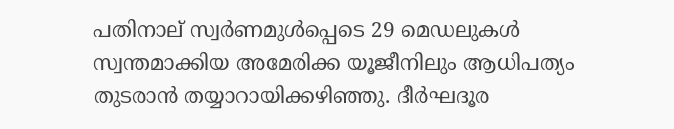പതിനാല് സ്വർണമുൾപ്പെടെ 29 മെഡലുകൾ സ്വന്തമാക്കിയ അമേരിക്ക യൂജീനിലും ആധിപത്യം തുടരാൻ തയ്യാറായിക്കഴിഞ്ഞു. ദീർഘദൂര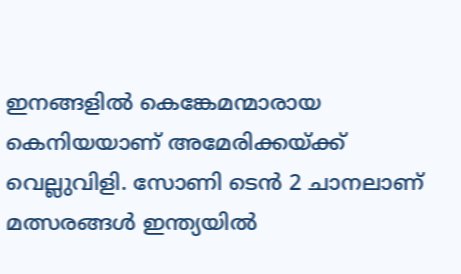ഇനങ്ങളിൽ കെങ്കേമന്മാരായ കെനിയയാണ് അമേരിക്കയ്ക്ക് വെല്ലുവിളി. സോണി ടെന്‍ 2 ചാനലാണ് മത്സരങ്ങള്‍ ഇന്ത്യയില്‍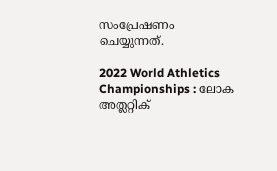സംപ്രേഷണം ചെയ്യുന്നത്.

2022 World Athletics Championships : ലോക അത്ലറ്റിക്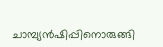ചാമ്പ്യൻഷിപ്പിനൊരുങ്ങി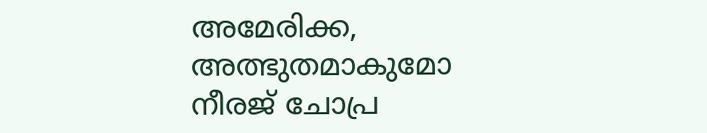അമേരിക്ക, അത്ഭുതമാകുമോ നീരജ് ചോപ്ര